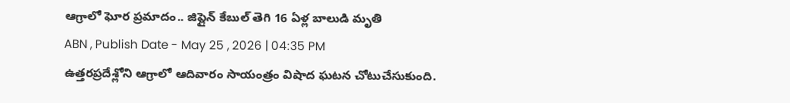ఆగ్రాలో ఘోర ప్రమాదం.. జిప్లైన్ కేబుల్ తెగి 16 ఏళ్ల బాలుడి మృతి
ABN , Publish Date - May 25 , 2026 | 04:35 PM
ఉత్తరప్రదేశ్లోని ఆగ్రాలో ఆదివారం సాయంత్రం విషాద ఘటన చోటుచేసుకుంది.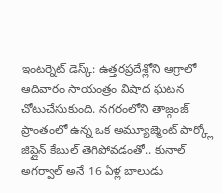ఇంటర్నెట్ డెస్క్: ఉత్తరప్రదేశ్లోని ఆగ్రాలో ఆదివారం సాయంత్రం విషాద ఘటన చోటుచేసుకుంది. నగరంలోని తాజ్గంజ్ ప్రాంతంలో ఉన్న ఒక అమ్యూజ్మెంట్ పార్క్లో జిప్లైన్ కేబుల్ తెగిపోవడంతో.. కునాల్ అగర్వాల్ అనే 16 ఏళ్ల బాలుడు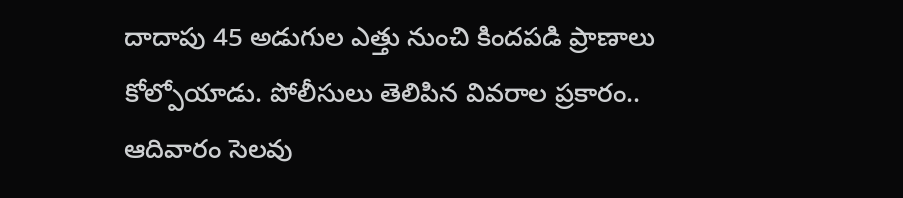దాదాపు 45 అడుగుల ఎత్తు నుంచి కిందపడి ప్రాణాలు కోల్పోయాడు. పోలీసులు తెలిపిన వివరాల ప్రకారం.. ఆదివారం సెలవు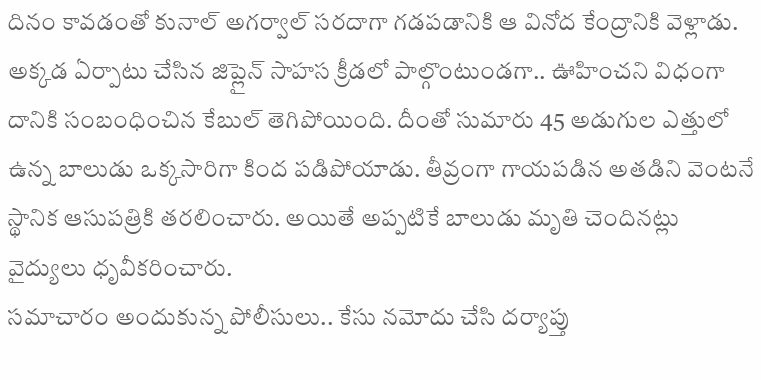దినం కావడంతో కునాల్ అగర్వాల్ సరదాగా గడపడానికి ఆ వినోద కేంద్రానికి వెళ్లాడు. అక్కడ ఏర్పాటు చేసిన జిప్లైన్ సాహస క్రీడలో పాల్గొంటుండగా.. ఊహించని విధంగా దానికి సంబంధించిన కేబుల్ తెగిపోయింది. దీంతో సుమారు 45 అడుగుల ఎత్తులో ఉన్న బాలుడు ఒక్కసారిగా కింద పడిపోయాడు. తీవ్రంగా గాయపడిన అతడిని వెంటనే స్థానిక ఆసుపత్రికి తరలించారు. అయితే అప్పటికే బాలుడు మృతి చెందినట్లు వైద్యులు ధృవీకరించారు.
సమాచారం అందుకున్న పోలీసులు.. కేసు నమోదు చేసి దర్యాప్తు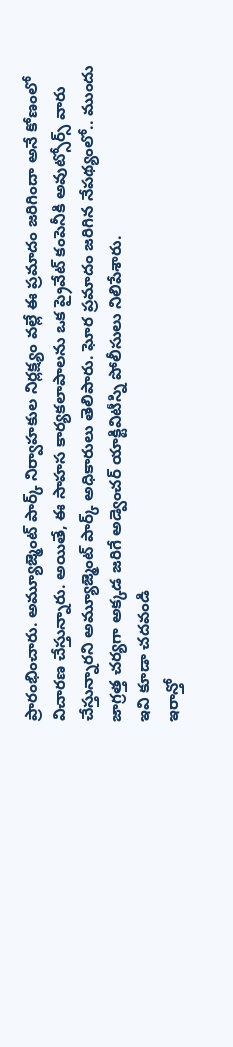ప్రారంభించారు. అమ్యూజ్మెంట్ పార్క్ నిర్వాహకుల నిర్లక్ష్యం వల్లే ఈ ప్రమాదం జరిగిందా అనే కోణంలో విచారణ చేస్తున్నారు. అయితే, ఈ సాహస కార్యకలాపాలను ఒక ప్రైవేట్ కంపెనీకి అవుట్సోర్స్ వారు చేస్తున్నారని అమ్యూజ్మెంట్ పార్క్ అధికారులు తెలిపారు. ఘోర ప్రమాదం జరిగిన నేపథ్యంలో.. ముందు జాగ్రత్త చర్యగా అక్కడ జరిగే అడ్వెంచర్ యాక్టివిటీస్ని పోలీసులు నిలిపేశారు.
ఇవి కూడా చదవండి
ఇరాన్తో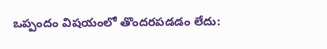ఒప్పందం విషయంలో తొందరపడడం లేదు: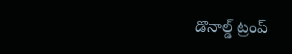డొనాల్డ్ ట్రంప్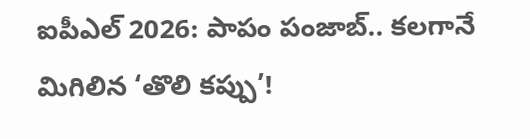ఐపీఎల్ 2026: పాపం పంజాబ్.. కలగానే మిగిలిన ‘తొలి కప్పు’!